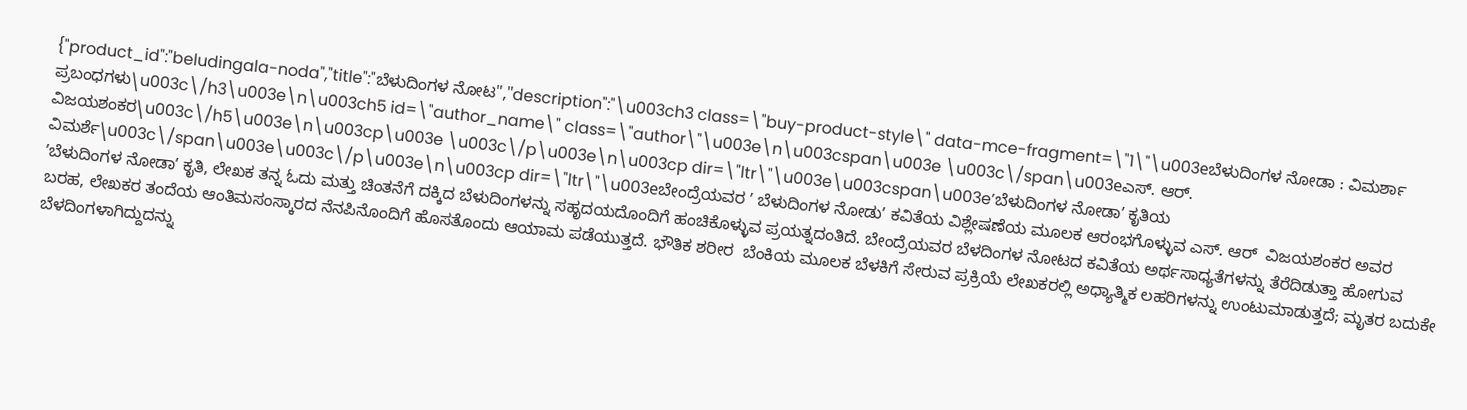{"product_id":"beludingala-noda","title":"ಬೆಳುದಿಂಗಳ ನೋಟ","description":"\u003ch3 class=\"buy-product-style\" data-mce-fragment=\"1\"\u003eಬೆಳುದಿಂಗಳ ನೋಡಾ : ವಿಮರ್ಶಾ ಪ್ರಬಂಧಗಳು\u003c\/h3\u003e\n\u003ch5 id=\"author_name\" class=\"author\"\u003e\n\u003cspan\u003e \u003c\/span\u003eಎಸ್. ಆರ್. ವಿಜಯಶಂಕರ\u003c\/h5\u003e\n\u003cp\u003e \u003c\/p\u003e\n\u003cp dir=\"ltr\"\u003e\u003cspan\u003eʼಬೆಳುದಿಂಗಳ ನೋಡಾʼ ಕೃತಿಯ ವಿಮರ್ಶೆ\u003c\/span\u003e\u003c\/p\u003e\n\u003cp dir=\"ltr\"\u003eಬೇಂದ್ರೆಯವರ ʼ ಬೆಳುದಿಂಗಳ ನೋಡುʼ ಕವಿತೆಯ ವಿಶ್ಲೇಷಣೆಯ ಮೂಲಕ ಆರಂಭಗೊಳ್ಳುವ ಎಸ್. ಆರ್‌  ವಿಜಯಶಂಕರ ಅವರ ʼಬೆಳುದಿಂಗಳ ನೋಡಾʼ ಕೃತಿ, ಲೇಖಕ ತನ್ನ ಓದು ಮತ್ತು ಚಿಂತನೆಗೆ ದಕ್ಕಿದ ಬೆಳುದಿಂಗಳನ್ನು ಸಹೃದಯದೊಂದಿಗೆ ಹಂಚಿಕೊಳ್ಳುವ ಪ್ರಯತ್ನದಂತಿದೆ. ಬೇಂದ್ರೆಯವರ ಬೆಳದಿಂಗಳ ನೋಟದ ಕವಿತೆಯ ಅರ್ಥಸಾಧ್ಯತೆಗಳನ್ನು ತೆರೆದಿಡುತ್ತಾ ಹೋಗುವ ಬರಹ, ಲೇಖಕರ ತಂದೆಯ ಆಂತಿಮಸಂಸ್ಕಾರದ ನೆನಪಿನೊಂದಿಗೆ ಹೊಸತೊಂದು ಆಯಾಮ ಪಡೆಯುತ್ತದೆ. ಭೌತಿಕ ಶರೀರ  ಬೆಂಕಿಯ ಮೂಲಕ ಬೆಳಕಿಗೆ ಸೇರುವ ಪ್ರಕ್ರಿಯೆ ಲೇಖಕರಲ್ಲಿ ಅಧ್ಯಾತ್ಮಿಕ ಲಹರಿಗಳನ್ನು ಉಂಟುಮಾಡುತ್ತದೆ; ಮೃತರ ಬದುಕೇ ಬೆಳದಿಂಗಳಾಗಿದ್ದುದನ್ನು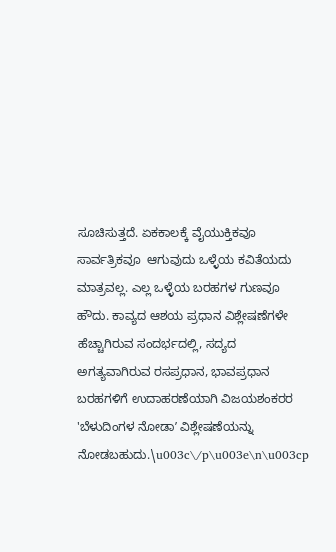ಸೂಚಿಸುತ್ತದೆ. ಏಕಕಾಲಕ್ಕೆ ವೈಯುಕ್ತಿಕವೂ ಸಾರ್ವತ್ರಿಕವೂ  ಆಗುವುದು ಒಳ್ಳೆಯ ಕವಿತೆಯದು ಮಾತ್ರವಲ್ಲ. ಎಲ್ಲ ಒಳ್ಳೆಯ ಬರಹಗಳ ಗುಣವೂ ಹೌದು. ಕಾವ್ಯದ ಆಶಯ ಪ್ರಧಾನ ವಿಶ್ಲೇಷಣೆಗಳೇ ಹೆಚ್ಚಾಗಿರುವ ಸಂದರ್ಭದಲ್ಲಿ, ಸದ್ಯದ ಅಗತ್ಯವಾಗಿರುವ ರಸಪ್ರಧಾನ, ಭಾವಪ್ರಧಾನ  ಬರಹಗಳಿಗೆ ಉದಾಹರಣೆಯಾಗಿ ವಿಜಯಶಂಕರರ 'ಬೆಳುದಿಂಗಳ ನೋಡಾʼ ವಿಶ್ಲೇಷಣೆಯನ್ನು ನೋಡಬಹುದು.\u003c\/p\u003e\n\u003cp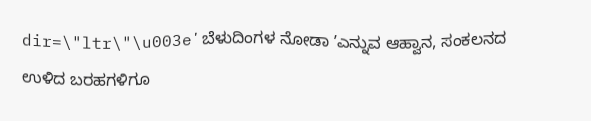dir=\"ltr\"\u003eʼಬೆಳುದಿಂಗಳ ನೋಡಾ ʼಎನ್ನುವ ಆಹ್ವಾನ, ಸಂಕಲನದ ಉಳಿದ ಬರಹಗಳಿಗೂ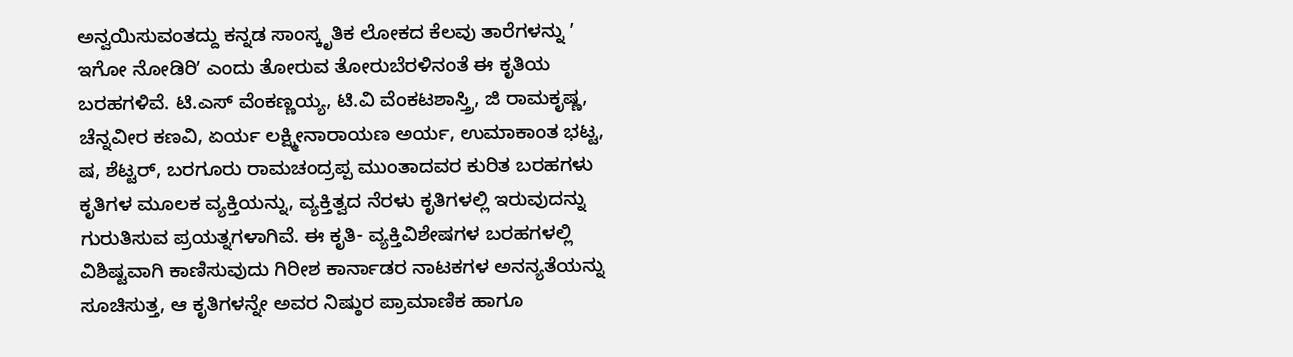ಅನ್ವಯಿಸುವಂತದ್ದು ಕನ್ನಡ ಸಾಂಸ್ಕೃತಿಕ ಲೋಕದ ಕೆಲವು ತಾರೆಗಳನ್ನು ʼ ಇಗೋ ನೋಡಿರಿʼ ಎಂದು ತೋರುವ ತೋರುಬೆರಳಿನಂತೆ ಈ ಕೃತಿಯ ಬರಹಗಳಿವೆ. ಟಿ.ಎಸ್‌ ವೆಂಕಣ್ಣಯ್ಯ, ಟಿ.ವಿ ವೆಂಕಟಶಾಸ್ತ್ರಿ, ಜಿ ರಾಮಕೃಷ್ಣ, ಚೆನ್ನವೀರ ಕಣವಿ, ಏರ್ಯ ಲಕ್ಷ್ಮೀನಾರಾಯಣ ಅರ್ಯ, ಉಮಾಕಾಂತ ಭಟ್ಟ, ಷ, ಶೆಟ್ಟರ್‌, ಬರಗೂರು ರಾಮಚಂದ್ರಪ್ಪ ಮುಂತಾದವರ ಕುರಿತ ಬರಹಗಳು ಕೃತಿಗಳ ಮೂಲಕ ವ್ಯಕ್ತಿಯನ್ನು, ವ್ಯಕ್ತಿತ್ವದ ನೆರಳು ಕೃತಿಗಳಲ್ಲಿ ಇರುವುದನ್ನು ಗುರುತಿಸುವ ಪ್ರಯತ್ನಗಳಾಗಿವೆ. ಈ ಕೃತಿ- ವ್ಯಕ್ತಿವಿಶೇಷಗಳ ಬರಹಗಳಲ್ಲಿ ವಿಶಿಷ್ಟವಾಗಿ ಕಾಣಿಸುವುದು ಗಿರೀಶ ಕಾರ್ನಾಡರ ನಾಟಕಗಳ ಅನನ್ಯತೆಯನ್ನು ಸೂಚಿಸುತ್ತ, ಆ ಕೃತಿಗಳನ್ನೇ ಅವರ ನಿಷ್ಠುರ ಪ್ರಾಮಾಣಿಕ ಹಾಗೂ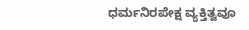ಧರ್ಮನಿರಪೇಕ್ಷ ವ್ಯಕ್ತಿತ್ವವೂ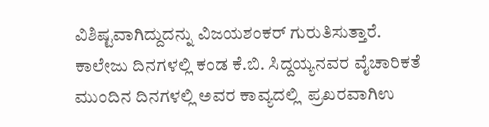ವಿಶಿಷ್ಟವಾಗಿದ್ದುದನ್ನು ವಿಜಯಶಂಕರ್ ಗುರುತಿಸುತ್ತಾರೆ. ಕಾಲೇಜು ದಿನಗಳಲ್ಲಿ ಕಂಡ ಕೆ.ಬಿ. ಸಿದ್ದಯ್ಯನವರ ವೈಚಾರಿಕತೆ ಮುಂದಿನ ದಿನಗಳಲ್ಲಿ ಅವರ ಕಾವ್ಯದಲ್ಲಿ  ಪ್ರಖರವಾಗಿಉ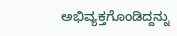ಅಭಿವ್ಯಕ್ತಗೊಂಡಿದ್ದನ್ನು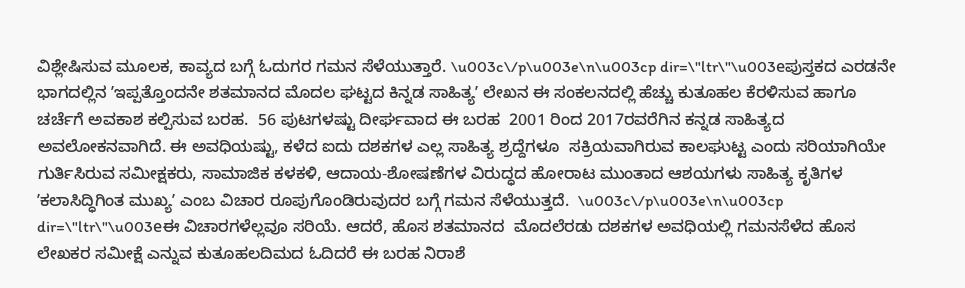ವಿಶ್ಲೇಷಿಸುವ ಮೂಲಕ, ಕಾವ್ಯದ ಬಗ್ಗೆ ಓದುಗರ ಗಮನ ಸೆಳೆಯುತ್ತಾರೆ. \u003c\/p\u003e\n\u003cp dir=\"ltr\"\u003eಪುಸ್ತಕದ ಎರಡನೇ ಭಾಗದಲ್ಲಿನ ʼಇಪ್ಪತ್ತೊಂದನೇ ಶತಮಾನದ ಮೊದಲ ಘಟ್ಟದ ಕಿನ್ನಡ ಸಾಹಿತ್ಯʼ ಲೇಖನ ಈ ಸಂಕಲನದಲ್ಲಿ ಹೆಚ್ಚು ಕುತೂಹಲ ಕೆರಳಿಸುವ ಹಾಗೂ ಚರ್ಚೆಗೆ ಅವಕಾಶ ಕಲ್ಪಿಸುವ ಬರಹ.  56 ಪುಟಗಳಷ್ಟು ದೀರ್ಘವಾದ ಈ ಬರಹ  2001 ರಿಂದ 2017ರವರೆಗಿನ ಕನ್ನಡ ಸಾಹಿತ್ಯದ ಅವಲೋಕನವಾಗಿದೆ. ಈ ಅವಧಿಯಷ್ಟು, ಕಳೆದ ಐದು ದಶಕಗಳ ಎಲ್ಲ ಸಾಹಿತ್ಯ ಶ್ರದ್ದೆಗಳೂ  ಸಕ್ರಿಯವಾಗಿರುವ ಕಾಲಘುಟ್ಟ ಎಂದು ಸರಿಯಾಗಿಯೇ ಗುರ್ತಿಸಿರುವ ಸಮೀಕ್ಷಕರು, ಸಾಮಾಜಿಕ ಕಳಕಳಿ, ಆದಾಯ-ಶೋಷಣೆಗಳ ವಿರುದ್ಧದ ಹೋರಾಟ ಮುಂತಾದ ಆಶಯಗಳು ಸಾಹಿತ್ಯ ಕೃತಿಗಳ ʼಕಲಾಸಿದ್ಧಿಗಿಂತ ಮುಖ್ಯʼ ಎಂಬ ವಿಚಾರ ರೂಪುಗೊಂಡಿರುವುದರ ಬಗ್ಗೆ ಗಮನ ಸೆಳೆಯುತ್ತದೆ.  \u003c\/p\u003e\n\u003cp dir=\"ltr\"\u003eಈ ವಿಚಾರಗಳೆಲ್ಲವೂ ಸರಿಯೆ. ಆದರೆ, ಹೊಸ ಶತಮಾನದ  ಮೊದಲೆರಡು ದಶಕಗಳ ಅವಧಿಯಲ್ಲಿ ಗಮನಸೆಳೆದ ಹೊಸ ಲೇಖಕರ ಸಮೀಕ್ಷೆ ಎನ್ನುವ ಕುತೂಹಲದಿಮದ ಓದಿದರೆ ಈ ಬರಹ ನಿರಾಶೆ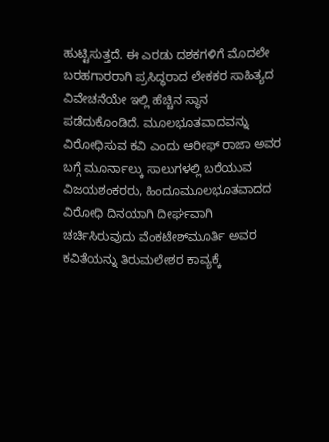ಹುಟ್ಟಿಸುತ್ತದೆ. ಈ ಎರಡು ದಶಕಗಳಿಗೆ ಮೊದಲೇ ಬರಹಗಾರರಾಗಿ ಪ್ರಸಿದ್ಧರಾದ ಲೇಕಕರ ಸಾಹಿತ್ಯದ ವಿವೇಚನೆಯೇ ಇಲ್ಲಿ ಹೆಚ್ಚಿನ ಸ್ಥಾನ ಪಡೆದುಕೊಂಡಿದೆ. ಮೂಲಭೂತವಾದವನ್ನು ವಿರೋಧಿಸುವ ಕವಿ ಎಂದು ಆರೀಫ್‌ ರಾಜಾ ಅವರ ಬಗ್ಗೆ ಮೂರ್ನಾಲ್ಕು ಸಾಲುಗಳಲ್ಲಿ ಬರೆಯುವ ವಿಜಯಶಂಕರರು, ಹಿಂದೂಮೂಲಭೂತವಾದದ ವಿರೋಧಿ ದಿನಯಾಗಿ ದೀರ್ಘವಾಗಿ ಚರ್ಚಿಸಿರುವುದು ವೆಂಕಟೇಶ್‌ಮೂರ್ತಿ ಅವರ ಕವಿತೆಯನ್ನು ತಿರುಮಲೇಶರ ಕಾವ್ಯಕ್ಕೆ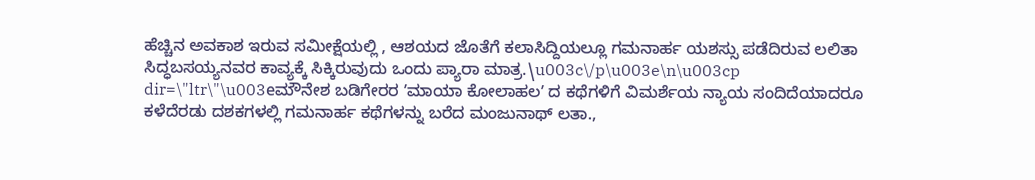ಹೆಚ್ಚಿನ ಅವಕಾಶ ಇರುವ ಸಮೀಕ್ಷೆಯಲ್ಲಿ , ಆಶಯದ ಜೊತೆಗೆ ಕಲಾಸಿದ್ದಿಯಲ್ಲೂ ಗಮನಾರ್ಹ ಯಶಸ್ಸು ಪಡೆದಿರುವ ಲಲಿತಾ ಸಿದ್ಧಬಸಯ್ಯನವರ ಕಾವ್ಯಕ್ಕೆ ಸಿಕ್ಕಿರುವುದು ಒಂದು ಪ್ಯಾರಾ ಮಾತ್ರ.\u003c\/p\u003e\n\u003cp dir=\"ltr\"\u003eಮೌನೇಶ ಬಡಿಗೇರರ ʼಮಾಯಾ ಕೋಲಾಹಲʼ ದ ಕಥೆಗಳಿಗೆ ವಿಮರ್ಶೆಯ ನ್ಯಾಯ ಸಂದಿದೆಯಾದರೂ ಕಳೆದೆರಡು ದಶಕಗಳಲ್ಲಿ ಗಮನಾರ್ಹ ಕಥೆಗಳನ್ನು ಬರೆದ ಮಂಜುನಾಥ್‌ ಲತಾ.,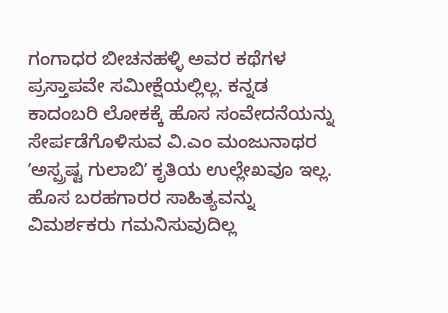ಗಂಗಾಧರ ಬೀಚನಹಳ್ಳಿ ಅವರ ಕಥೆಗಳ ಪ್ರಸ್ತಾಪವೇ ಸಮೀಕ್ಷೆಯಲ್ಲಿಲ್ಲ. ಕನ್ನಡ ಕಾದಂಬರಿ ಲೋಕಕ್ಕೆ ಹೊಸ ಸಂವೇದನೆಯನ್ನು ಸೇರ್ಪಡೆಗೊಳಿಸುವ ವಿ.ಎಂ ಮಂಜುನಾಥರ ʼಅಸ್ಪ್ರಷ್ಟ ಗುಲಾಬಿʼ ಕೃತಿಯ ಉಲ್ಲೇಖವೂ ಇಲ್ಲ. ಹೊಸ ಬರಹಗಾರರ ಸಾಹಿತ್ಯವನ್ನು ವಿಮರ್ಶಕರು ಗಮನಿಸುವುದಿಲ್ಲ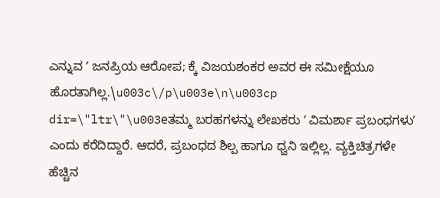ಎನ್ನುವ ʼ ಜನಪ್ರಿಯ ಆರೋಪ; ಕ್ಕೆ ವಿಜಯಶಂಕರ ಅವರ ಈ ಸಮೀಕ್ಷೆಯೂ ಹೊರತಾಗಿಲ್ಲ.\u003c\/p\u003e\n\u003cp dir=\"ltr\"\u003eತಮ್ಮ ಬರಹಗಳನ್ನು ಲೇಖಕರು ʼ ವಿಮರ್ಶಾ ಪ್ರಬಂಧಗಳುʼ ಎಂದು ಕರೆದಿದ್ದಾರೆ. ಆದರೆ, ಪ್ರಬಂಧದ ಶಿಲ್ಪ ಹಾಗೂ ಧ್ವನಿ ಇಲ್ಲಿಲ್ಲ. ವ್ಯಕ್ತಿಚಿತ್ರಗಳೇ ಹೆಚ್ಚಿನ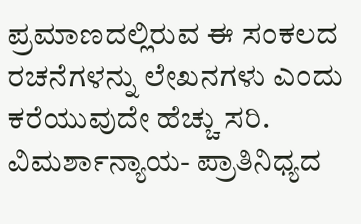ಪ್ರಮಾಣದಲ್ಲಿರುವ ಈ ಸಂಕಲದ ರಚನೆಗಳನ್ನು ಲೇಖನಗಳು ಎಂದು ಕರೆಯುವುದೇ ಹೆಚ್ಚು ಸರಿ. ವಿಮರ್ಶಾನ್ಯಾಯ- ಪ್ರಾತಿನಿಧ್ಯದ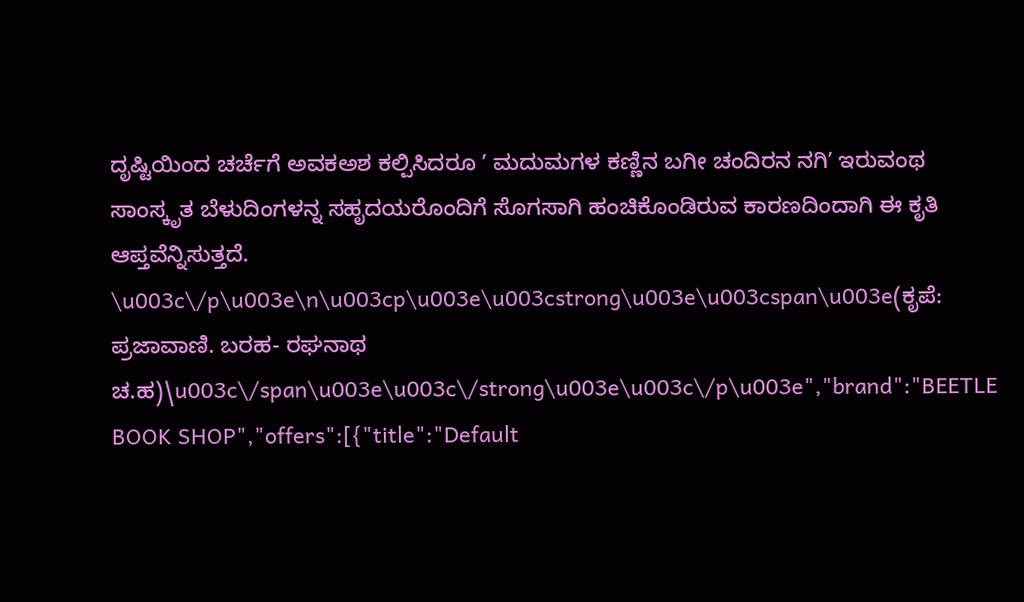ದೃಷ್ಟಿಯಿಂದ ಚರ್ಚೆಗೆ ಅವಕಅಶ ಕಲ್ಪಿಸಿದರೂ ʼ ಮದುಮಗಳ ಕಣ್ಣಿನ ಬಗೀ ಚಂದಿರನ ನಗಿʼ ಇರುವಂಥ ಸಾಂಸ್ಕೃತ ಬೆಳುದಿಂಗಳನ್ನ ಸಹೃದಯರೊಂದಿಗೆ ಸೊಗಸಾಗಿ ಹಂಚಿಕೊಂಡಿರುವ ಕಾರಣದಿಂದಾಗಿ ಈ ಕೃತಿ ಆಪ್ತವೆನ್ನಿಸುತ್ತದೆ. \u003c\/p\u003e\n\u003cp\u003e\u003cstrong\u003e\u003cspan\u003e(ಕೃಪೆ: ಪ್ರಜಾವಾಣಿ. ಬರಹ- ರಘನಾಥ ಚ.ಹ)\u003c\/span\u003e\u003c\/strong\u003e\u003c\/p\u003e","brand":"BEETLE BOOK SHOP","offers":[{"title":"Default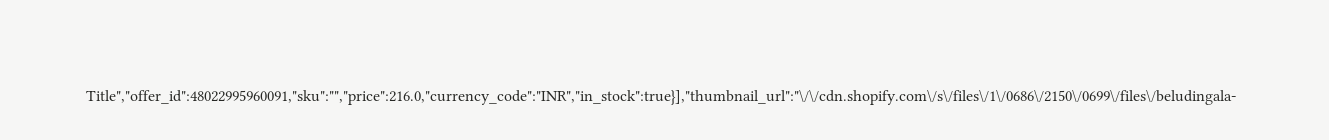Title","offer_id":48022995960091,"sku":"","price":216.0,"currency_code":"INR","in_stock":true}],"thumbnail_url":"\/\/cdn.shopify.com\/s\/files\/1\/0686\/2150\/0699\/files\/beludingala-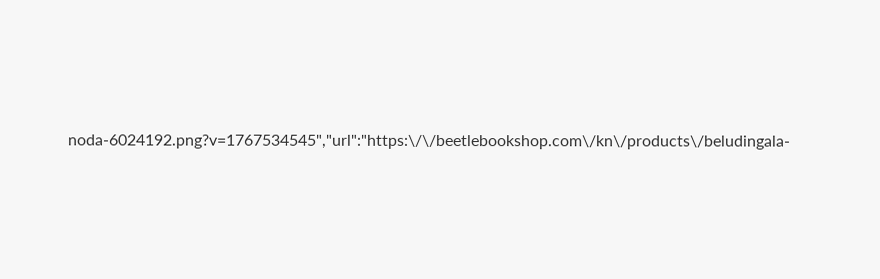noda-6024192.png?v=1767534545","url":"https:\/\/beetlebookshop.com\/kn\/products\/beludingala-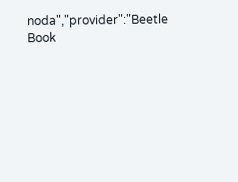noda","provider":"Beetle Book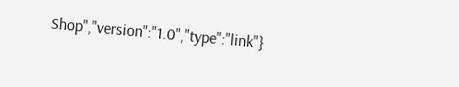Shop","version":"1.0","type":"link"}